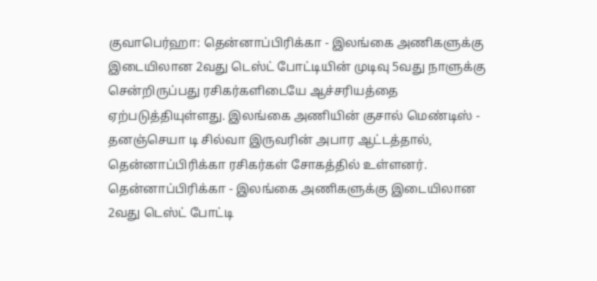குவாபெர்ஹா: தென்னாப்பிரிக்கா - இலங்கை அணிகளுக்கு இடையிலான 2வது டெஸ்ட் போட்டியின் முடிவு 5வது நாளுக்கு சென்றிருப்பது ரசிகர்களிடையே ஆச்சரியத்தை ஏற்படுத்தியுள்ளது. இலங்கை அணியின் குசால் மெண்டிஸ் - தனஞ்செயா டி சில்வா இருவரின் அபார ஆட்டத்தால், தென்னாப்பிரிக்கா ரசிகர்கள் சோகத்தில் உள்ளனர்.
தென்னாப்பிரிக்கா - இலங்கை அணிகளுக்கு இடையிலான 2வது டெஸ்ட் போட்டி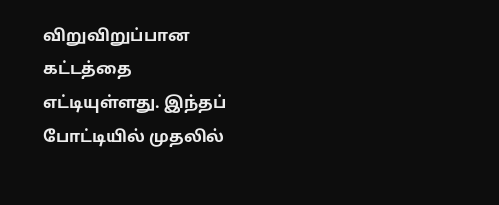விறுவிறுப்பான கட்டத்தை எட்டியுள்ளது. இந்தப் போட்டியில் முதலில்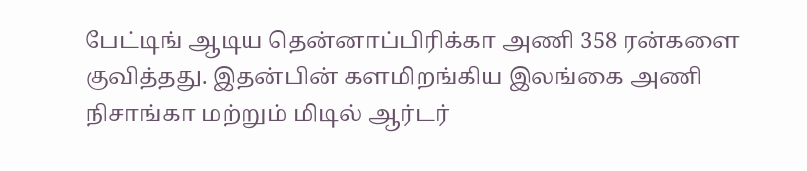பேட்டிங் ஆடிய தென்னாப்பிரிக்கா அணி 358 ரன்களை குவித்தது. இதன்பின் களமிறங்கிய இலங்கை அணி நிசாங்கா மற்றும் மிடில் ஆர்டர்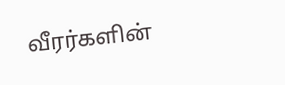வீரர்களின்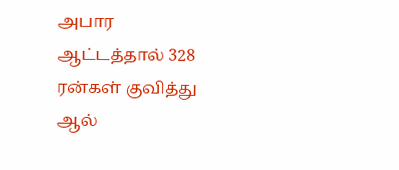அபார ஆட்டத்தால் 328 ரன்கள் குவித்து ஆல்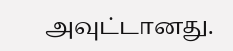அவுட்டானது.